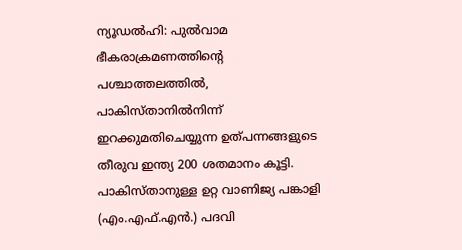ന്യൂഡൽഹി: പുൽവാമ ഭീകരാക്രമണത്തിന്റെ പശ്ചാത്തലത്തിൽ, പാകിസ്താനിൽനിന്ന് ഇറക്കുമതിചെയ്യുന്ന ഉത്പന്നങ്ങളുടെ തീരുവ ഇന്ത്യ 200 ശതമാനം കൂട്ടി. പാകിസ്താനുള്ള ഉറ്റ വാണിജ്യ പങ്കാളി (എം.എഫ്.എൻ.) പദവി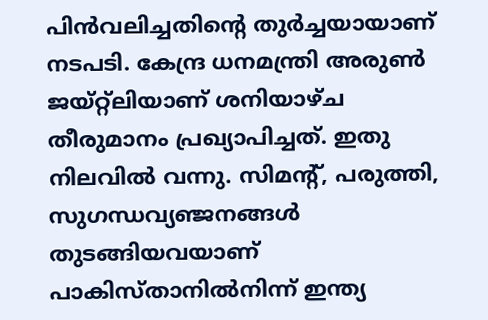പിൻവലിച്ചതിന്റെ തുർച്ചയായാണ് നടപടി. കേന്ദ്ര ധനമന്ത്രി അരുൺ ജയ്റ്റ്ലിയാണ് ശനിയാഴ്ച തീരുമാനം പ്രഖ്യാപിച്ചത്. ഇതു നിലവിൽ വന്നു. സിമന്റ്, പരുത്തി, സുഗന്ധവ്യഞ്ജനങ്ങൾ തുടങ്ങിയവയാണ് പാകിസ്താനിൽനിന്ന് ഇന്ത്യ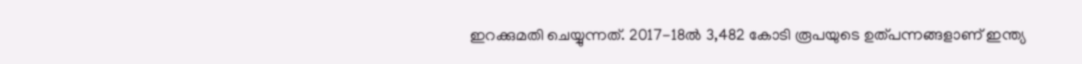ഇറക്കുമതി ചെയ്യുന്നത്. 2017-18ൽ 3,482 കോടി രൂപയുടെ ഉത്പന്നങ്ങളാണ് ഇന്ത്യ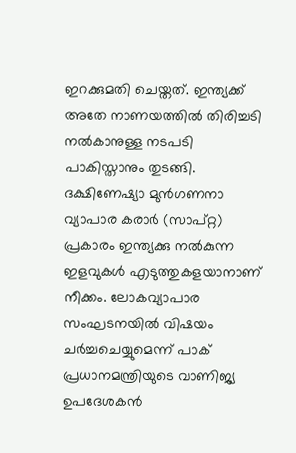ഇറക്കുമതി ചെയ്തത്. ഇന്ത്യക്ക് അതേ നാണയത്തിൽ തിരിച്ചടി നൽകാനുള്ള നടപടി പാകിസ്താനും തുടങ്ങി. ദക്ഷിണേഷ്യാ മുൻഗണനാ വ്യാപാര കരാർ (സാപ്റ്റ) പ്രകാരം ഇന്ത്യക്കു നൽകുന്ന ഇളവുകൾ എടുത്തുകളയാനാണ് നീക്കം. ലോകവ്യാപാര സംഘടനയിൽ വിഷയം ചർച്ചചെയ്യുമെന്ന് പാക് പ്രധാനമന്ത്രിയുടെ വാണിജ്യ ഉപദേശകൻ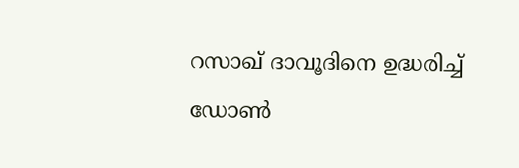റസാഖ് ദാവൂദിനെ ഉദ്ധരിച്ച് ഡോൺ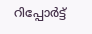റിപ്പോർട്ട്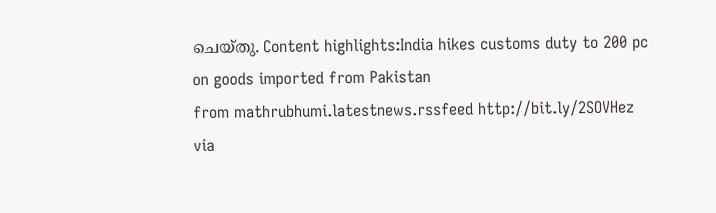ചെയ്തു. Content highlights:India hikes customs duty to 200 pc on goods imported from Pakistan
from mathrubhumi.latestnews.rssfeed http://bit.ly/2SOVHez
via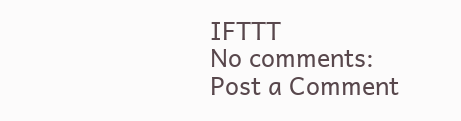IFTTT
No comments:
Post a Comment